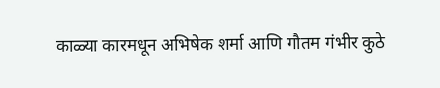काळ्या कारमधून अभिषेक शर्मा आणि गौतम गंभीर कुठे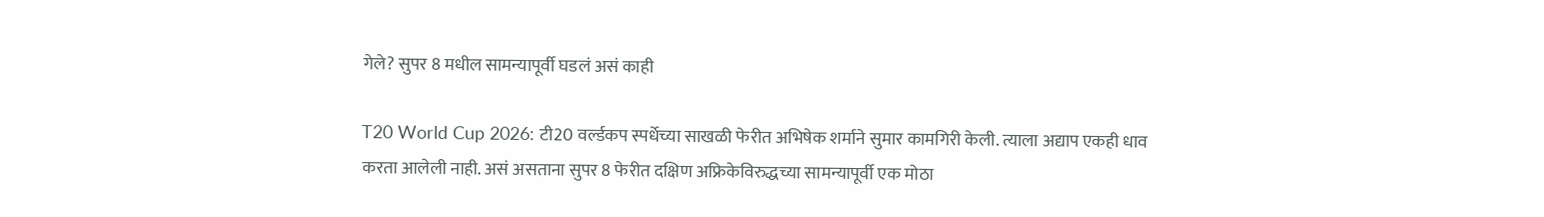गेले? सुपर 8 मधील सामन्यापूर्वी घडलं असं काही

T20 World Cup 2026: टी20 वर्ल्डकप स्पर्धेच्या साखळी फेरीत अभिषेक शर्माने सुमार कामगिरी केली. त्याला अद्याप एकही धाव करता आलेली नाही. असं असताना सुपर 8 फेरीत दक्षिण अफ्रिकेविरुद्धच्या सामन्यापूर्वी एक मोठा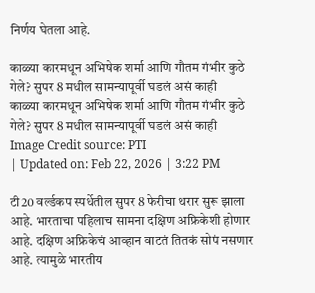निर्णय घेतला आहे.

काळ्या कारमधून अभिषेक शर्मा आणि गौतम गंभीर कुठे गेले? सुपर 8 मधील सामन्यापूर्वी घडलं असं काही
काळ्या कारमधून अभिषेक शर्मा आणि गौतम गंभीर कुठे गेले? सुपर 8 मधील सामन्यापूर्वी घडलं असं काही
Image Credit source: PTI
| Updated on: Feb 22, 2026 | 3:22 PM

टी20 वर्ल्डकप स्पर्धेतील सुपर 8 फेरीचा थरार सुरू झाला आहे. भारताचा पहिलाच सामना दक्षिण अफ्रिकेशी होणार आहे. दक्षिण अफ्रिकेचं आव्हान वाटतं तितकं सोपं नसणार आहे. त्यामुळे भारतीय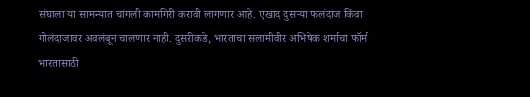संघाला या सामन्यात चांगली कामगिरी करावी लागणार आहे. एखाद दुसऱ्या फलंदाज किंवा गोलंदाजावर अवलंबून चालणार नाही. दुसरीकडे, भारताचा सलामीवीर अभिषेक शर्माचा फॉर्म भारतासाठी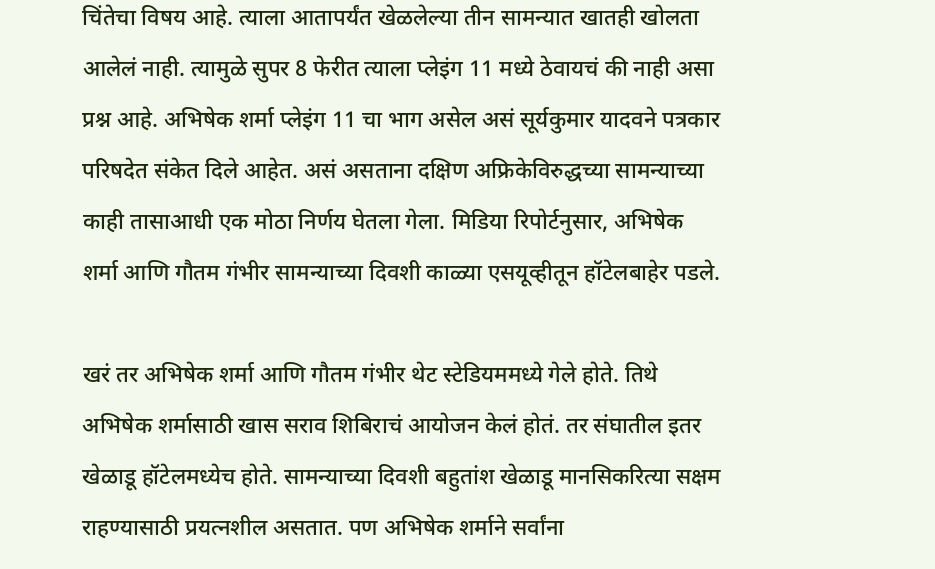चिंतेचा विषय आहे. त्याला आतापर्यंत खेळलेल्या तीन सामन्यात खातही खोलता आलेलं नाही. त्यामुळे सुपर 8 फेरीत त्याला प्लेइंग 11 मध्ये ठेवायचं की नाही असा प्रश्न आहे. अभिषेक शर्मा प्लेइंग 11 चा भाग असेल असं सूर्यकुमार यादवने पत्रकार परिषदेत संकेत दिले आहेत. असं असताना दक्षिण अफ्रिकेविरुद्धच्या सामन्याच्या काही तासाआधी एक मोठा निर्णय घेतला गेला. मिडिया रिपोर्टनुसार, अभिषेक शर्मा आणि गौतम गंभीर सामन्याच्या दिवशी काळ्या एसयूव्हीतून हॉटेलबाहेर पडले.

खरं तर अभिषेक शर्मा आणि गौतम गंभीर थेट स्टेडियममध्ये गेले होते. तिथे अभिषेक शर्मासाठी खास सराव शिबिराचं आयोजन केलं होतं. तर संघातील इतर खेळाडू हॉटेलमध्येच होते. सामन्याच्या दिवशी बहुतांश खेळाडू मानसिकरित्या सक्षम राहण्यासाठी प्रयत्नशील असतात. पण अभिषेक शर्माने सर्वांना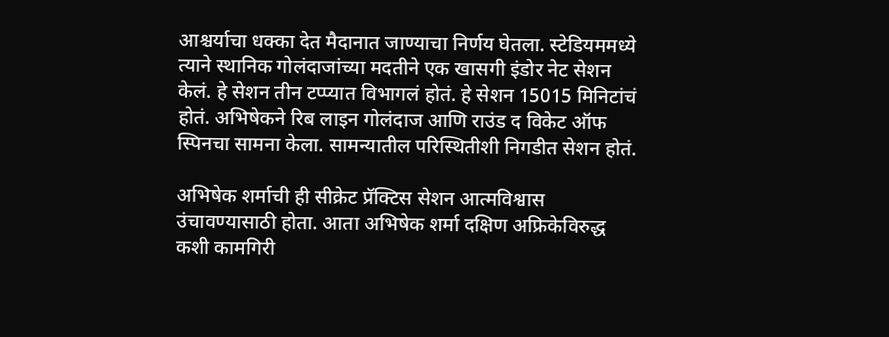आश्चर्याचा धक्का देत मैदानात जाण्याचा निर्णय घेतला. स्टेडियममध्ये त्याने स्थानिक गोलंदाजांच्या मदतीने एक खासगी इंडोर नेट सेशन केलं. हे सेशन तीन टप्प्यात विभागलं होतं. हे सेशन 15015 मिनिटांचं होतं. अभिषेकने रिब लाइन गोलंदाज आणि राउंड द विकेट ऑफ स्पिनचा सामना केला. सामन्यातील परिस्थितीशी निगडीत सेशन होतं.

अभिषेक शर्माची ही सीक्रेट प्रॅक्टिस सेशन आत्मविश्वास उंचावण्यासाठी होता. आता अभिषेक शर्मा दक्षिण अफ्रिकेविरुद्ध कशी कामगिरी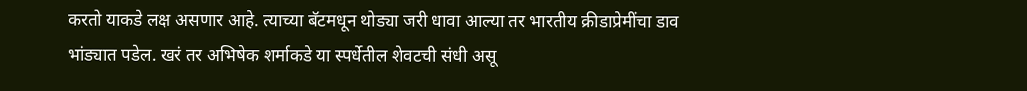करतो याकडे लक्ष असणार आहे. त्याच्या बॅटमधून थोड्या जरी धावा आल्या तर भारतीय क्रीडाप्रेमींचा डाव भांड्यात पडेल. खरं तर अभिषेक शर्माकडे या स्पर्धेतील शेवटची संधी असू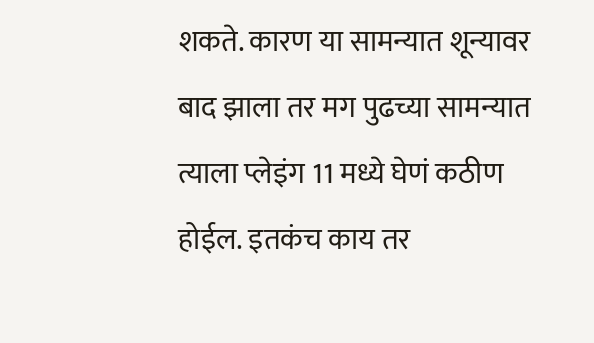शकते. कारण या सामन्यात शून्यावर बाद झाला तर मग पुढच्या सामन्यात त्याला प्लेइंग 11 मध्ये घेणं कठीण होईल. इतकंच काय तर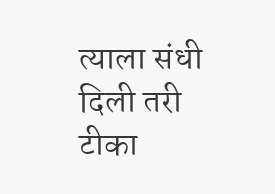त्याला संधी दिली तरी टीका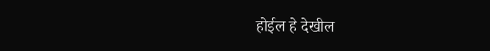होईल हे देखील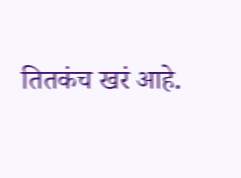तितकंच खरं आहे.